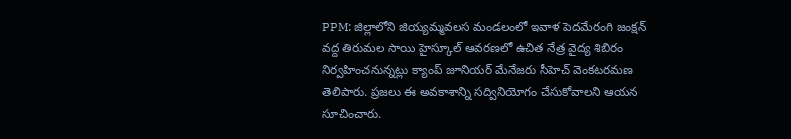PPM: జిల్లాలోని జియ్యమ్మవలస మండలంలో ఇవాళ పెదమేరంగి జంక్షన్ వద్ద తిరుమల సాయి హైస్కూల్ ఆవరణలో ఉచిత నేత్ర వైద్య శిబిరం నిర్వహించనున్నట్లు క్యాంప్ జూనియర్ మేనేజరు సీహెచ్ వెంకటరమణ తెలిపారు. ప్రజలు ఈ అవకాశాన్ని సద్వినియోగం చేసుకోవాలని ఆయన సూచించారు.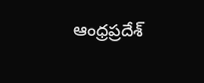ఆంధ్రప్రదేశ్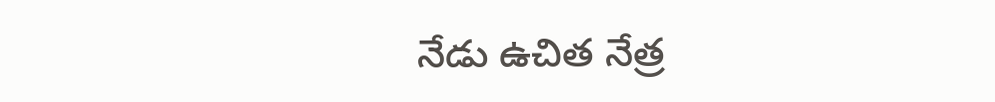నేడు ఉచిత నేత్ర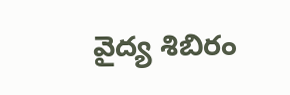వైద్య శిబిరం